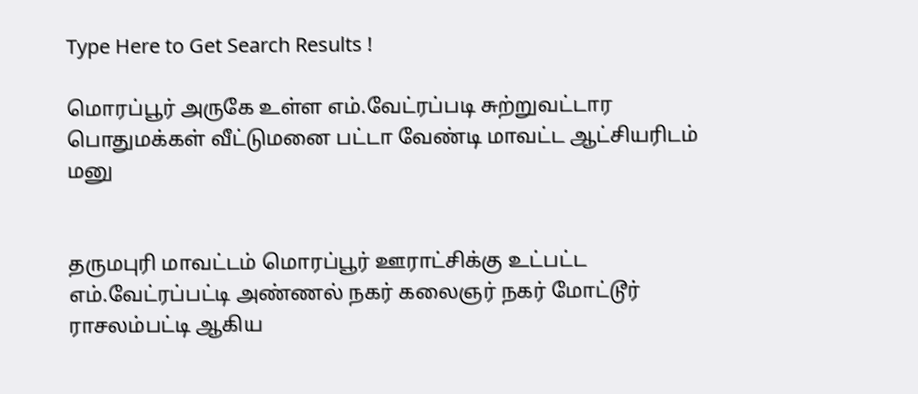Type Here to Get Search Results !

மொரப்பூர் அருகே உள்ள எம்.வேட்ரப்படி சுற்றுவட்டார பொதுமக்கள் வீட்டுமனை பட்டா வேண்டி மாவட்ட ஆட்சியரிடம் மனு


தருமபுரி மாவட்டம் மொரப்பூர் ஊராட்சிக்கு உட்பட்ட எம்.வேட்ரப்பட்டி அண்ணல் நகர் கலைஞர் நகர் மோட்டூர் ராசலம்பட்டி ஆகிய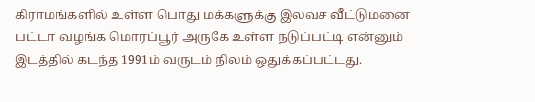கிராமங்களில் உள்ள பொது மக்களுக்கு இலவச வீட்டுமனை பட்டா வழங்க மொரப்பூர் அருகே உள்ள நடுப்பட்டி என்னும் இடத்தில் கடந்த 1991ம் வருடம் நிலம் ஒதுக்கப்பட்டது.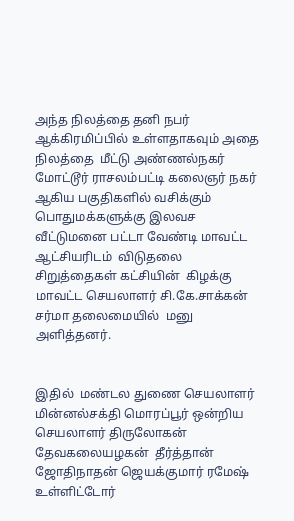அந்த நிலத்தை தனி நபர் ஆக்கிரமிப்பில் உள்ளதாகவும் அதை நிலத்தை  மீட்டு அண்ணல்நகர் மோட்டூர் ராசலம்பட்டி கலைஞர் நகர் ஆகிய பகுதிகளில் வசிக்கும் பொதுமக்களுக்கு இலவச வீட்டுமனை பட்டா வேண்டி மாவட்ட ஆட்சியரிடம்  விடுதலை சிறுத்தைகள் கட்சியின்  கிழக்கு மாவட்ட செயலாளர் சி.கே.சாக்கன் சர்மா தலைமையில்  மனு அளித்தனர்.


இதில்  மண்டல துணை செயலாளர் மின்னல்சக்தி மொரப்பூர் ஒன்றிய செயலாளர் திருலோகன் தேவகலையழகன்  தீர்த்தான் ஜோதிநாதன் ஜெயக்குமார் ரமேஷ்  உள்ளிட்டோர்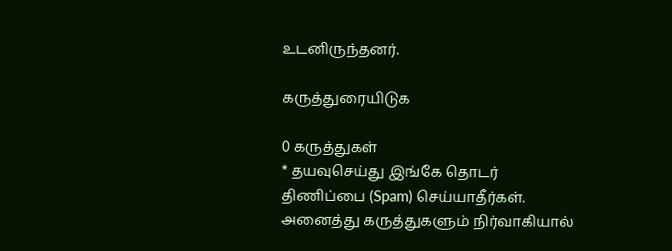உடனிருந்தனர்.

கருத்துரையிடுக

0 கருத்துகள்
* தயவுசெய்து இங்கே தொடர் திணிப்பை (Spam) செய்யாதீர்கள். அனைத்து கருத்துகளும் நிர்வாகியால்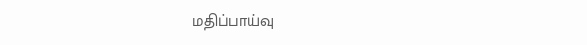மதிப்பாய்வு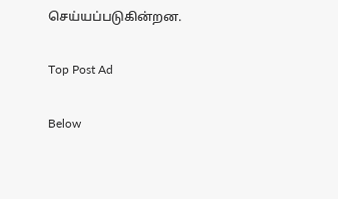செய்யப்படுகின்றன.

Top Post Ad

Below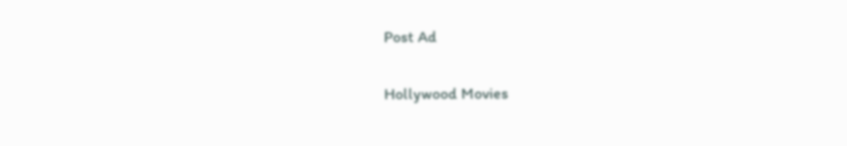Post Ad

Hollywood Movies